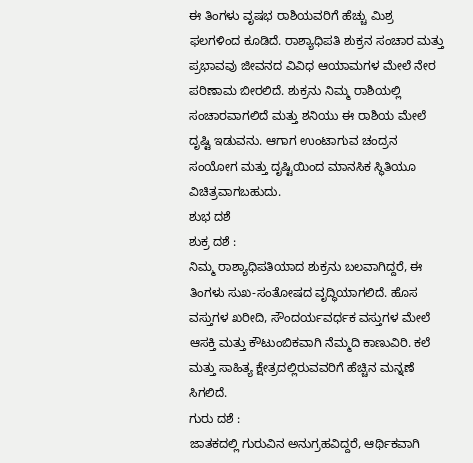ಈ ತಿಂಗಳು ವೃಷಭ ರಾಶಿಯವರಿಗೆ ಹೆಚ್ಚು ಮಿಶ್ರ ಫಲಗಳಿಂದ ಕೂಡಿದೆ. ರಾಶ್ಯಾಧಿಪತಿ ಶುಕ್ರನ ಸಂಚಾರ ಮತ್ತು ಪ್ರಭಾವವು ಜೀವನದ ವಿವಿಧ ಆಯಾಮಗಳ ಮೇಲೆ ನೇರ ಪರಿಣಾಮ ಬೀರಲಿದೆ. ಶುಕ್ರನು ನಿಮ್ಮ ರಾಶಿಯಲ್ಲಿ ಸಂಚಾರವಾಗಲಿದೆ ಮತ್ತು ಶನಿಯು ಈ ರಾಶಿಯ ಮೇಲೆ ದೃಷ್ಟಿ ಇಡುವನು. ಆಗಾಗ ಉಂಟಾಗುವ ಚಂದ್ರನ ಸಂಯೋಗ ಮತ್ತು ದೃಷ್ಟಿಯಿಂದ ಮಾನಸಿಕ ಸ್ಥಿತಿಯೂ ವಿಚಿತ್ರವಾಗಬಹುದು.
ಶುಭ ದಶೆ
ಶುಕ್ರ ದಶೆ :
ನಿಮ್ಮ ರಾಶ್ಯಾಧಿಪತಿಯಾದ ಶುಕ್ರನು ಬಲವಾಗಿದ್ದರೆ, ಈ ತಿಂಗಳು ಸುಖ-ಸಂತೋಷದ ವೃದ್ಧಿಯಾಗಲಿದೆ. ಹೊಸ ವಸ್ತುಗಳ ಖರೀದಿ, ಸೌಂದರ್ಯವರ್ಧಕ ವಸ್ತುಗಳ ಮೇಲೆ ಆಸಕ್ತಿ ಮತ್ತು ಕೌಟುಂಬಿಕವಾಗಿ ನೆಮ್ಮದಿ ಕಾಣುವಿರಿ. ಕಲೆ ಮತ್ತು ಸಾಹಿತ್ಯ ಕ್ಷೇತ್ರದಲ್ಲಿರುವವರಿಗೆ ಹೆಚ್ಚಿನ ಮನ್ನಣೆ ಸಿಗಲಿದೆ.
ಗುರು ದಶೆ :
ಜಾತಕದಲ್ಲಿ ಗುರುವಿನ ಅನುಗ್ರಹವಿದ್ದರೆ, ಆರ್ಥಿಕವಾಗಿ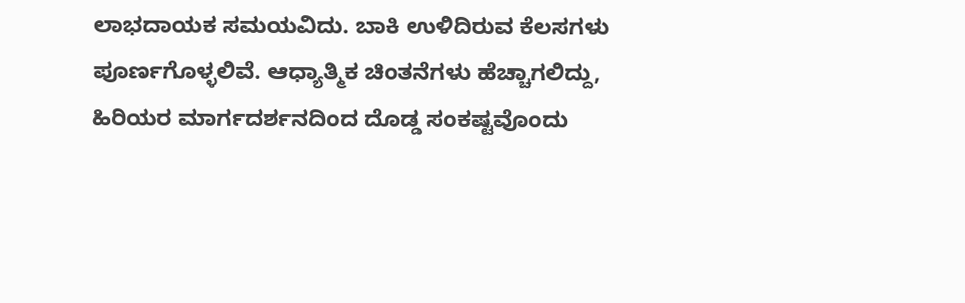ಲಾಭದಾಯಕ ಸಮಯವಿದು. ಬಾಕಿ ಉಳಿದಿರುವ ಕೆಲಸಗಳು ಪೂರ್ಣಗೊಳ್ಳಲಿವೆ. ಆಧ್ಯಾತ್ಮಿಕ ಚಿಂತನೆಗಳು ಹೆಚ್ಚಾಗಲಿದ್ದು, ಹಿರಿಯರ ಮಾರ್ಗದರ್ಶನದಿಂದ ದೊಡ್ಡ ಸಂಕಷ್ಟವೊಂದು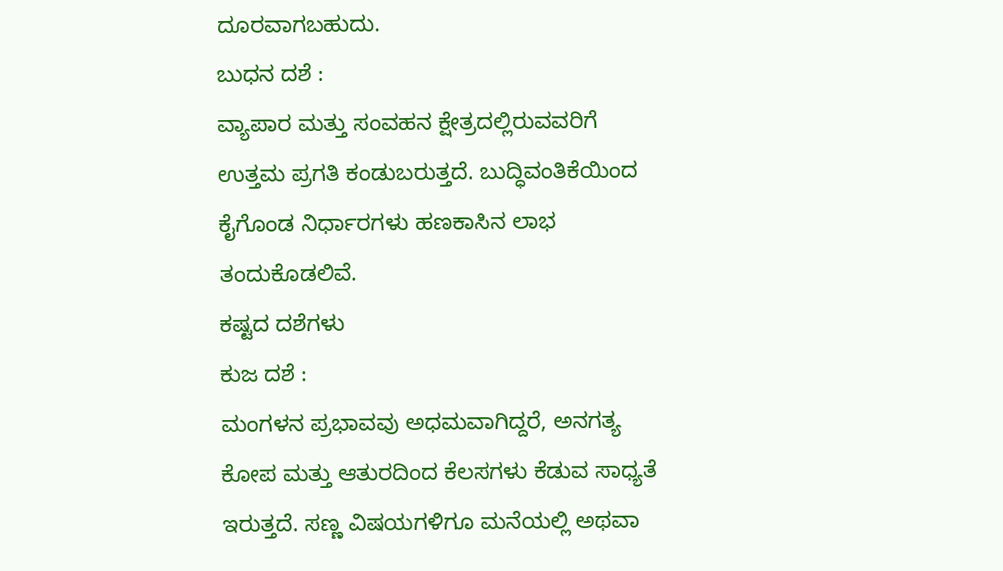ದೂರವಾಗಬಹುದು.
ಬುಧನ ದಶೆ :
ವ್ಯಾಪಾರ ಮತ್ತು ಸಂವಹನ ಕ್ಷೇತ್ರದಲ್ಲಿರುವವರಿಗೆ ಉತ್ತಮ ಪ್ರಗತಿ ಕಂಡುಬರುತ್ತದೆ. ಬುದ್ಧಿವಂತಿಕೆಯಿಂದ ಕೈಗೊಂಡ ನಿರ್ಧಾರಗಳು ಹಣಕಾಸಿನ ಲಾಭ ತಂದುಕೊಡಲಿವೆ.
ಕಷ್ಟದ ದಶೆಗಳು
ಕುಜ ದಶೆ :
ಮಂಗಳನ ಪ್ರಭಾವವು ಅಧಮವಾಗಿದ್ದರೆ, ಅನಗತ್ಯ ಕೋಪ ಮತ್ತು ಆತುರದಿಂದ ಕೆಲಸಗಳು ಕೆಡುವ ಸಾಧ್ಯತೆ ಇರುತ್ತದೆ. ಸಣ್ಣ ವಿಷಯಗಳಿಗೂ ಮನೆಯಲ್ಲಿ ಅಥವಾ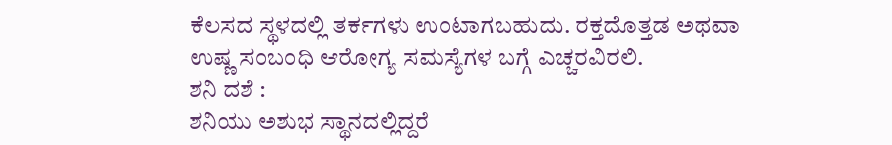ಕೆಲಸದ ಸ್ಥಳದಲ್ಲಿ ತರ್ಕಗಳು ಉಂಟಾಗಬಹುದು. ರಕ್ತದೊತ್ತಡ ಅಥವಾ ಉಷ್ಣ ಸಂಬಂಧಿ ಆರೋಗ್ಯ ಸಮಸ್ಯೆಗಳ ಬಗ್ಗೆ ಎಚ್ಚರವಿರಲಿ.
ಶನಿ ದಶೆ :
ಶನಿಯು ಅಶುಭ ಸ್ಥಾನದಲ್ಲಿದ್ದರೆ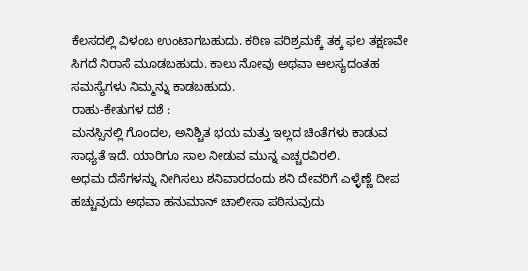ಕೆಲಸದಲ್ಲಿ ವಿಳಂಬ ಉಂಟಾಗಬಹುದು. ಕಠಿಣ ಪರಿಶ್ರಮಕ್ಕೆ ತಕ್ಕ ಫಲ ತಕ್ಷಣವೇ ಸಿಗದೆ ನಿರಾಸೆ ಮೂಡಬಹುದು. ಕಾಲು ನೋವು ಅಥವಾ ಆಲಸ್ಯದಂತಹ ಸಮಸ್ಯೆಗಳು ನಿಮ್ಮನ್ನು ಕಾಡಬಹುದು.
ರಾಹು-ಕೇತುಗಳ ದಶೆ :
ಮನಸ್ಸಿನಲ್ಲಿ ಗೊಂದಲ, ಅನಿಶ್ಚಿತ ಭಯ ಮತ್ತು ಇಲ್ಲದ ಚಿಂತೆಗಳು ಕಾಡುವ ಸಾಧ್ಯತೆ ಇದೆ. ಯಾರಿಗೂ ಸಾಲ ನೀಡುವ ಮುನ್ನ ಎಚ್ಚರವಿರಲಿ.
ಅಧಮ ದೆಸೆಗಳನ್ನು ನೀಗಿಸಲು ಶನಿವಾರದಂದು ಶನಿ ದೇವರಿಗೆ ಎಳ್ಳೆಣ್ಣೆ ದೀಪ ಹಚ್ಚುವುದು ಅಥವಾ ಹನುಮಾನ್ ಚಾಲೀಸಾ ಪಠಿಸುವುದು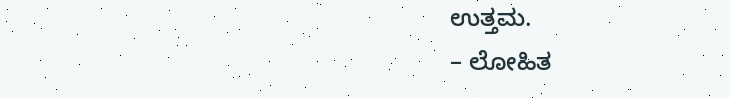ಉತ್ತಮ.
– ಲೋಹಿತ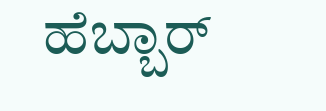ಹೆಬ್ಬಾರ್